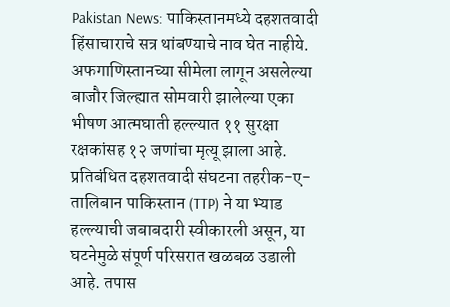Pakistan News: पाकिस्तानमध्ये दहशतवादी हिंसाचाराचे सत्र थांबण्याचे नाव घेत नाहीये. अफगाणिस्तानच्या सीमेला लागून असलेल्या बाजौर जिल्ह्यात सोमवारी झालेल्या एका भीषण आत्मघाती हल्ल्यात ११ सुरक्षा रक्षकांसह १२ जणांचा मृत्यू झाला आहे. प्रतिबंधित दहशतवादी संघटना तहरीक-ए-तालिबान पाकिस्तान (TTP) ने या भ्याड हल्ल्याची जबाबदारी स्वीकारली असून, या घटनेमुळे संपूर्ण परिसरात खळबळ उडाली आहे. तपास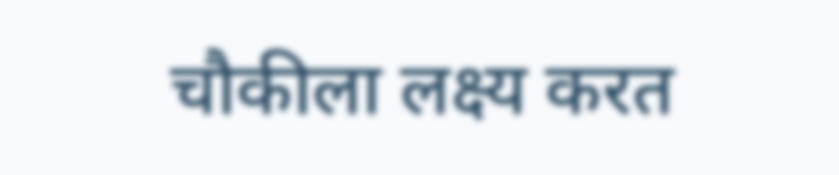चौकीला लक्ष्य करत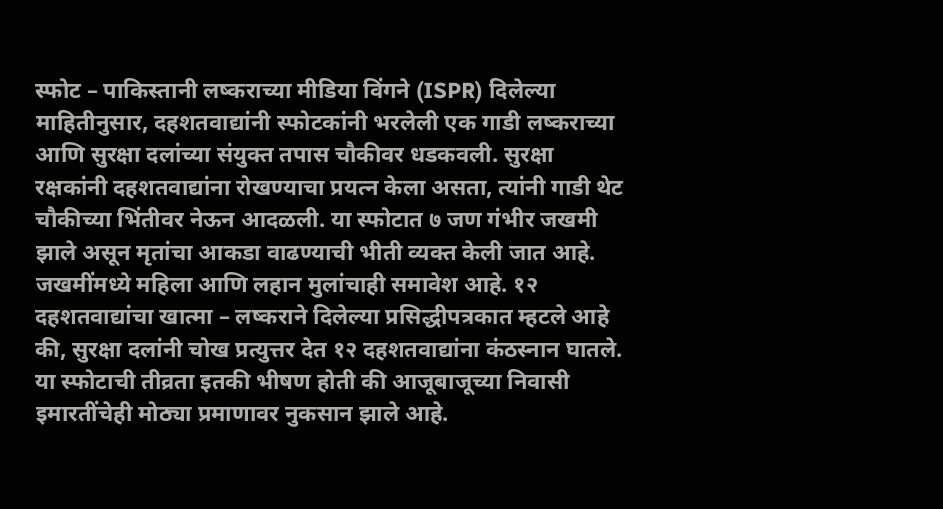स्फोट – पाकिस्तानी लष्कराच्या मीडिया विंगने (ISPR) दिलेल्या माहितीनुसार, दहशतवाद्यांनी स्फोटकांनी भरलेली एक गाडी लष्कराच्या आणि सुरक्षा दलांच्या संयुक्त तपास चौकीवर धडकवली. सुरक्षा रक्षकांनी दहशतवाद्यांना रोखण्याचा प्रयत्न केला असता, त्यांनी गाडी थेट चौकीच्या भिंतीवर नेऊन आदळली. या स्फोटात ७ जण गंभीर जखमी झाले असून मृतांचा आकडा वाढण्याची भीती व्यक्त केली जात आहे. जखमींमध्ये महिला आणि लहान मुलांचाही समावेश आहे. १२ दहशतवाद्यांचा खात्मा – लष्कराने दिलेल्या प्रसिद्धीपत्रकात म्हटले आहे की, सुरक्षा दलांनी चोख प्रत्युत्तर देत १२ दहशतवाद्यांना कंठस्नान घातले. या स्फोटाची तीव्रता इतकी भीषण होती की आजूबाजूच्या निवासी इमारतींचेही मोठ्या प्रमाणावर नुकसान झाले आहे.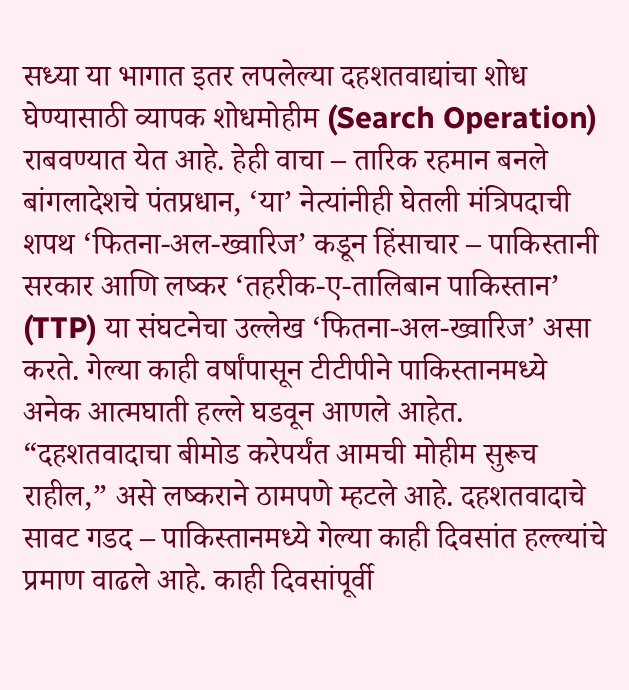सध्या या भागात इतर लपलेल्या दहशतवाद्यांचा शोध घेण्यासाठी व्यापक शोधमोहीम (Search Operation) राबवण्यात येत आहे. हेही वाचा – तारिक रहमान बनले बांगलादेशचे पंतप्रधान, ‘या’ नेत्यांनीही घेतली मंत्रिपदाची शपथ ‘फितना-अल-ख्वारिज’ कडून हिंसाचार – पाकिस्तानी सरकार आणि लष्कर ‘तहरीक-ए-तालिबान पाकिस्तान’ (TTP) या संघटनेचा उल्लेख ‘फितना-अल-ख्वारिज’ असा करते. गेल्या काही वर्षांपासून टीटीपीने पाकिस्तानमध्ये अनेक आत्मघाती हल्ले घडवून आणले आहेत. “दहशतवादाचा बीमोड करेपर्यंत आमची मोहीम सुरूच राहील,” असे लष्कराने ठामपणे म्हटले आहे. दहशतवादाचे सावट गडद – पाकिस्तानमध्ये गेल्या काही दिवसांत हल्ल्यांचे प्रमाण वाढले आहे. काही दिवसांपूर्वी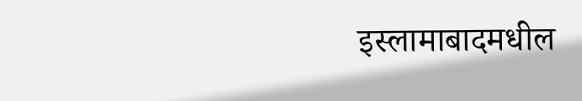इस्लामाबादमधील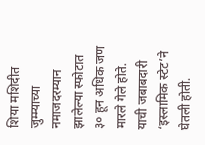शिया मशिदीत जुम्म्याच्या नमाजदरम्यान झालेल्या स्फोटात ३० हून अधिक जण मारले गेले होते. याची जबाबदारी ‘इस्लामिक स्टेट’ने घेतली होती.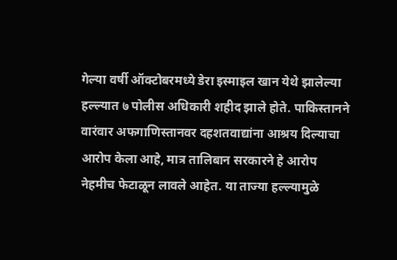गेल्या वर्षी ऑक्टोबरमध्ये डेरा इस्माइल खान येथे झालेल्या हल्ल्यात ७ पोलीस अधिकारी शहीद झाले होते. पाकिस्तानने वारंवार अफगाणिस्तानवर दहशतवाद्यांना आश्रय दिल्याचा आरोप केला आहे, मात्र तालिबान सरकारने हे आरोप नेहमीच फेटाळून लावले आहेत. या ताज्या हल्ल्यामुळे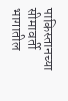पाकिस्तानच्या सीमावर्ती भागातील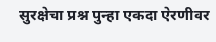सुरक्षेचा प्रश्न पुन्हा एकदा ऐरणीवर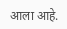आला आहे.